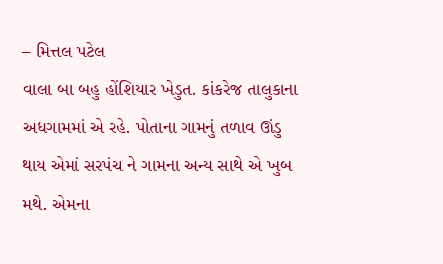– મિત્તલ પટેલ
વાલા બા બહુ હોંશિયાર ખેડુત. કાંકરેજ તાલુકાના અધગામમાં એ રહે. પોતાના ગામનું તળાવ ઊંડુ થાય એમાં સરપંચ ને ગામના અન્ય સાથે એ ખુબ મથે. એમના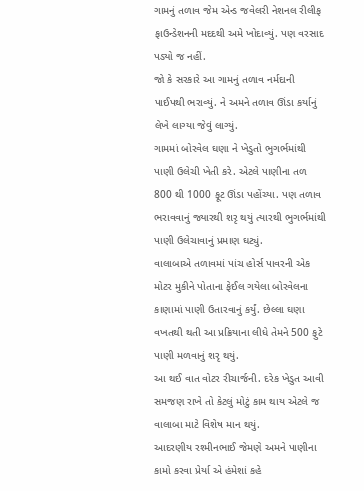ગામનું તળાવ જેમ એન્ડ જવેલરી નેશનલ રીલીફ ફાઉન્ડેશનની મદદથી અમે ખોદાવ્યું. પણ વરસાદ પડ્યો જ નહીં.
જો કે સરકારે આ ગામનું તળાવ નર્મદાની પાઈપથી ભરાવ્યું. ને અમને તળાવ ઊંડા કર્યાનું લેખે લાગ્યા જેવું લાગ્યું.
ગામમાં બોરવેલ ઘણા ને ખેડુતો ભુગર્ભમાંથી પાણી ઉલેચી ખેતી કરે. એટલે પાણીના તળ 800 થી 1000 ફૂટ ઊંડા પહોંચ્યા. પણ તળાવ ભરાવવાનું જ્યારથી શરૃ થયું ત્યારથી ભુગર્ભમાંથી પાણી ઉલેચાવાનું પ્રમાણ ઘટ્યું.
વાલાબાએ તળાવમાં પાંચ હોર્સ પાવરની એક મોટર મુકીને પોતાના ફેઈલ ગયેલા બોરવેલના કાણામાં પાણી ઉતારવાનું કર્યું. છેલ્લા ઘણા વખતથી થતી આ પ્રક્રિયાના લીધે તેમને 500 ફુટે પાણી મળવાનું શરૃ થયું.
આ થઈ વાત વોટર રીચાર્જની. દરેક ખેડુત આવી સમજણ રાખે તો કેટલું મોટું કામ થાય એટલે જ વાલાબા માટે વિશેષ માન થયું.
આદરણીય રશ્મીનભાઈ જેમણે અમને પાણીના કામો કરવા પ્રેર્યા એ હંમેશાં કહે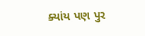ક્યાંય પણ પુર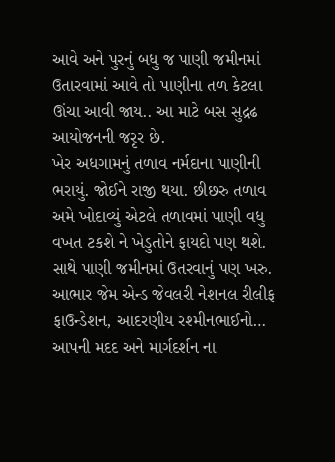આવે અને પુરનું બધુ જ પાણી જમીનમાં ઉતારવામાં આવે તો પાણીના તળ કેટલા ઊંચા આવી જાય.. આ માટે બસ સુદ્રઢ આયોજનની જરૃર છે.
ખેર અધગામનું તળાવ નર્મદાના પાણીની ભરાયું. જોઈને રાજી થયા. છીછરુ તળાવ અમે ખોદાવ્યું એટલે તળાવમાં પાણી વધુ વખત ટકશે ને ખેડુતોને ફાયદો પણ થશે. સાથે પાણી જમીનમાં ઉતરવાનું પણ ખરુ.
આભાર જેમ એન્ડ જેવલરી નેશનલ રીલીફ ફાઉન્ડેશન, આદરણીય રશ્મીનભાઈનો… આપની મદદ અને માર્ગદર્શન ના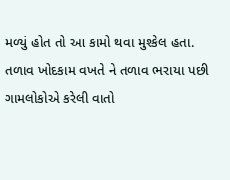મળ્યું હોત તો આ કામો થવા મુશ્કેલ હતા.
તળાવ ખોદકામ વખતે ને તળાવ ભરાયા પછી ગામલોકોએ કરેલી વાતો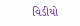વિડીયો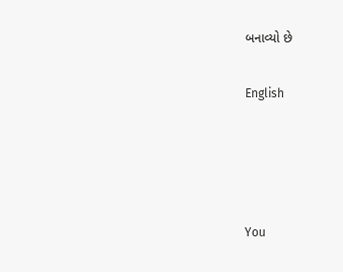બનાવ્યો છે

English




You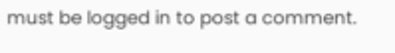must be logged in to post a comment.